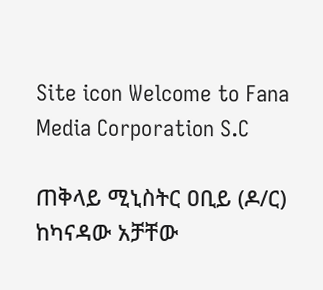Site icon Welcome to Fana Media Corporation S.C

ጠቅላይ ሚኒስትር ዐቢይ (ዶ/ር) ከካናዳው አቻቸው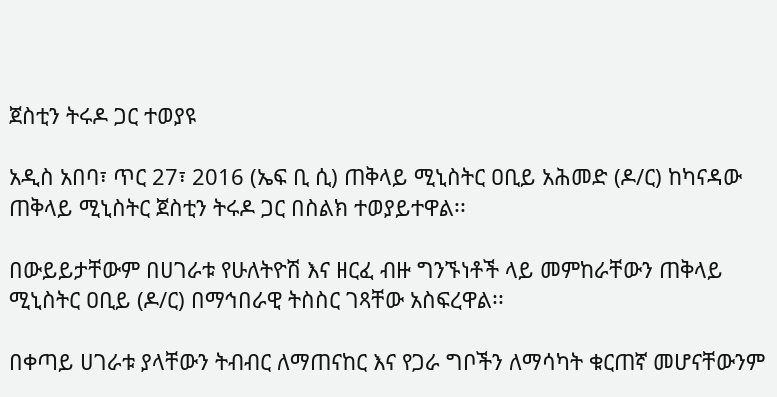ጀስቲን ትሩዶ ጋር ተወያዩ

አዲስ አበባ፣ ጥር 27፣ 2016 (ኤፍ ቢ ሲ) ጠቅላይ ሚኒስትር ዐቢይ አሕመድ (ዶ/ር) ከካናዳው ጠቅላይ ሚኒስትር ጀስቲን ትሩዶ ጋር በስልክ ተወያይተዋል፡፡

በውይይታቸውም በሀገራቱ የሁለትዮሽ እና ዘርፈ ብዙ ግንኙነቶች ላይ መምከራቸውን ጠቅላይ ሚኒስትር ዐቢይ (ዶ/ር) በማኅበራዊ ትስስር ገጻቸው አስፍረዋል፡፡

በቀጣይ ሀገራቱ ያላቸውን ትብብር ለማጠናከር እና የጋራ ግቦችን ለማሳካት ቁርጠኛ መሆናቸውንም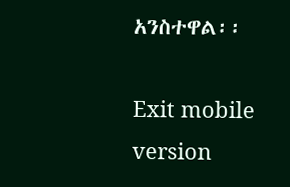አንስተዋል፡፡

Exit mobile version